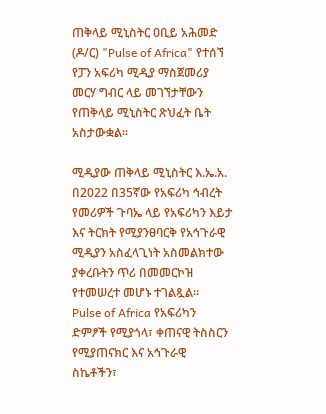ጠቅላይ ሚኒስትር ዐቢይ አሕመድ (ዶ/ር) "Pulse of Africa" የተሰኘ የፓን አፍሪካ ሚዲያ ማስጀመሪያ መርሃ ግብር ላይ መገኘታቸውን የጠቅላይ ሚኒስትር ጽህፈት ቤት አስታውቋል።

ሚዲያው ጠቅላይ ሚኒስትር እ.ኤ.አ. በ2022 በ35ኛው የአፍሪካ ኅብረት የመሪዎች ጉባኤ ላይ የአፍሪካን እይታ እና ትርክት የሚያንፀባርቅ የአኅጉራዊ ሚዲያን አስፈላጊነት አስመልክተው ያቀረቡትን ጥሪ በመመርኮዝ የተመሠረተ መሆኑ ተገልጿል።
Pulse of Africa የአፍሪካን ድምፆች የሚያጎላ፣ ቀጠናዊ ትስስርን የሚያጠናክር እና አኅጉራዊ ስኬቶችን፣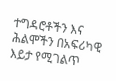ተግዳሮቶችን እና ሕልሞችን በአፍሪካዊ እይታ የሚገልጥ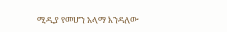ሚዲያ የመሆን አላማ እንዳለው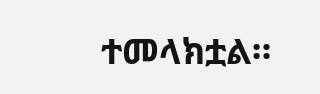ተመላክቷል።